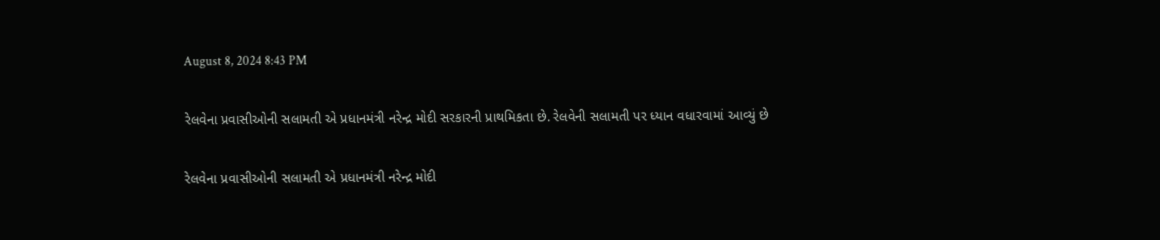August 8, 2024 8:43 PM

રેલવેના પ્રવાસીઓની સલામતી એ પ્રધાનમંત્રી નરેન્દ્ર મોદી સરકારની પ્રાથમિકતા છે. રેલવેની સલામતી પર ધ્યાન વધારવામાં આવ્યું છે

રેલવેના પ્રવાસીઓની સલામતી એ પ્રધાનમંત્રી નરેન્દ્ર મોદી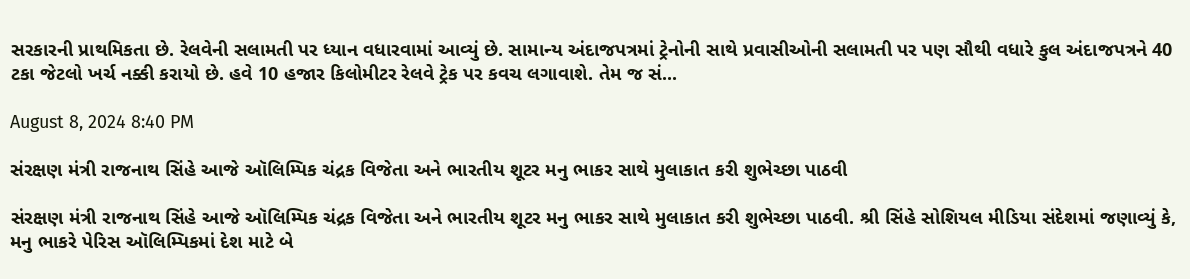સરકારની પ્રાથમિકતા છે. રેલવેની સલામતી પર ધ્યાન વધારવામાં આવ્યું છે. સામાન્ય અંદાજપત્રમાં ટ્રેનોની સાથે પ્રવાસીઓની સલામતી પર પણ સૌથી વધારે કુલ અંદાજપત્રને 40 ટકા જેટલો ખર્ચ નક્કી કરાયો છે. હવે 10 હજાર કિલોમીટર રેલવે ટ્રેક પર કવચ લગાવાશે. તેમ જ સં...

August 8, 2024 8:40 PM

સંરક્ષણ મંત્રી રાજનાથ સિંહે આજે ઑલિમ્પિક ચંદ્રક વિજેતા અને ભારતીય શૂટર મનુ ભાકર સાથે મુલાકાત કરી શુભેચ્છા પાઠવી

સંરક્ષણ મંત્રી રાજનાથ સિંહે આજે ઑલિમ્પિક ચંદ્રક વિજેતા અને ભારતીય શૂટર મનુ ભાકર સાથે મુલાકાત કરી શુભેચ્છા પાઠવી. શ્રી સિંહે સોશિયલ મીડિયા સંદેશમાં જણાવ્યું કે, મનુ ભાકરે પેરિસ ઑલિમ્પિકમાં દેશ માટે બે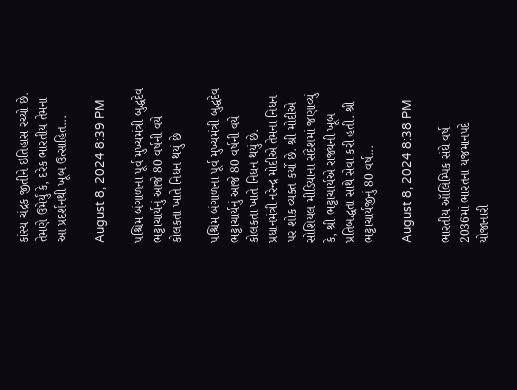કાંસ્ય ચંદ્રક જીતીને ઇતિહાસ રચ્યો છે. તેમણે ઉમેર્યું કે, દરેક ભારતીય તેમના આ પ્રદર્શનથી ખૂબ ઉત્સાહિત...

August 8, 2024 8:39 PM

પશ્ચિમ બંગાળના પૂર્વ મુખ્યમંત્રી બુદ્ધદેવ ભટ્ટાચાર્યનું આજે 80 વર્ષની વયે કોલકતા ખાતે નિધન થયું છે

પશ્ચિમ બંગાળના પૂર્વ મુખ્યમંત્રી બુદ્ધદેવ ભટ્ટાચાર્યનું આજે 80 વર્ષની વયે કોલકતા ખાતે નિધન થયું છે. પ્રધાનમંત્રી નરેન્દ્ર મોદીએ તેમના નિધન પર શોક વ્યક્ત કર્યો છે. શ્રી મોદીએ સોશિયલ મીડિયાના સંદેશમાં જણાવ્યું કે, શ્રી ભટ્ટાચાર્યએ રાજ્યની ખૂબ પ્રતિબદ્ધતા સાથે સેવા કરી હતી. શ્રી ભટ્ટાચાર્યજીનું 80 વર્ષ...

August 8, 2024 8:38 PM

ભારતીય ઑલિમ્પિક સંઘે વર્ષ 2036માં ભારતના યજમાનપદે યોજાનારી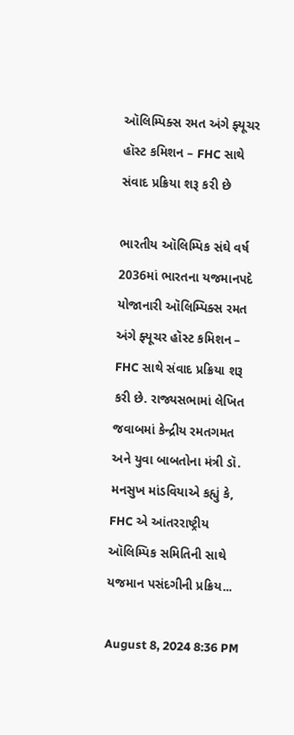ઑલિમ્પિક્સ રમત અંગે ફ્યૂચર હૉસ્ટ કમિશન – FHC સાથે સંવાદ પ્રક્રિયા શરૂ કરી છે

ભારતીય ઑલિમ્પિક સંઘે વર્ષ 2036માં ભારતના યજમાનપદે યોજાનારી ઑલિમ્પિક્સ રમત અંગે ફ્યૂચર હૉસ્ટ કમિશન – FHC સાથે સંવાદ પ્રક્રિયા શરૂ કરી છે. રાજ્યસભામાં લેખિત જવાબમાં કેન્દ્રીય રમતગમત અને યુવા બાબતોના મંત્રી ડૉ. મનસુખ માંડવિયાએ કહ્યું કે, FHC એ આંતરરાષ્ટ્રીય ઑલિમ્પિક સમિતિની સાથે યજમાન પસંદગીની પ્રક્રિય...

August 8, 2024 8:36 PM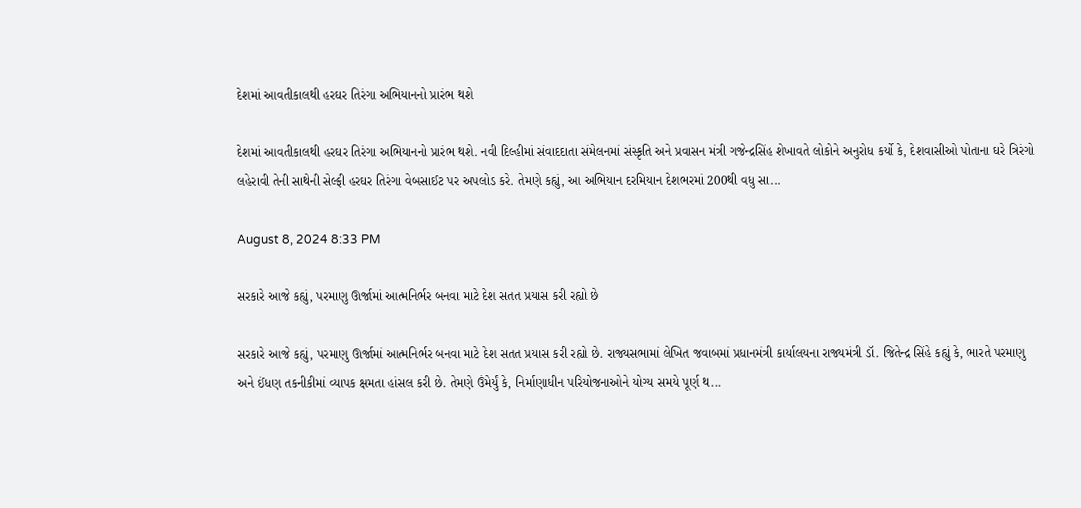દેશમાં આવતીકાલથી હરઘર તિરંગા અભિયાનનો પ્રારંભ થશે

દેશમાં આવતીકાલથી હરઘર તિરંગા અભિયાનનો પ્રારંભ થશે. નવી દિલ્હીમાં સંવાદદાતા સંમેલનમાં સંસ્કૃતિ અને પ્રવાસન મંત્રી ગજેન્દ્રસિંહ શેખાવતે લોકોને અનુરોધ કર્યો કે, દેશવાસીઓ પોતાના ઘરે ત્રિરંગો લહેરાવી તેની સાથેની સેલ્ફી હરઘર તિરંગા વેબસાઈટ પર અપલોડ કરે. તેમણે કહ્યું, આ અભિયાન દરમિયાન દેશભરમાં 200થી વધુ સા...

August 8, 2024 8:33 PM

સરકારે આજે કહ્યું, પરમાણુ ઊર્જામાં આત્મનિર્ભર બનવા માટે દેશ સતત પ્રયાસ કરી રહ્યો છે

સરકારે આજે કહ્યું, પરમાણુ ઊર્જામાં આત્મનિર્ભર બનવા માટે દેશ સતત પ્રયાસ કરી રહ્યો છે. રાજ્યસભામાં લેખિત જવાબમાં પ્રધાનમંત્રી કાર્યાલયના રાજ્યમંત્રી ડૉ. જિતેન્દ્ર સિંહે કહ્યું કે, ભારતે પરમાણુ અને ઈંધણ તકનીકીમાં વ્યાપક ક્ષમતા હાંસલ કરી છે. તેમણે ઉંમેર્યું કે, નિર્માણાધીન પરિયોજનાઓને યોગ્ય સમયે પૂર્ણ થ...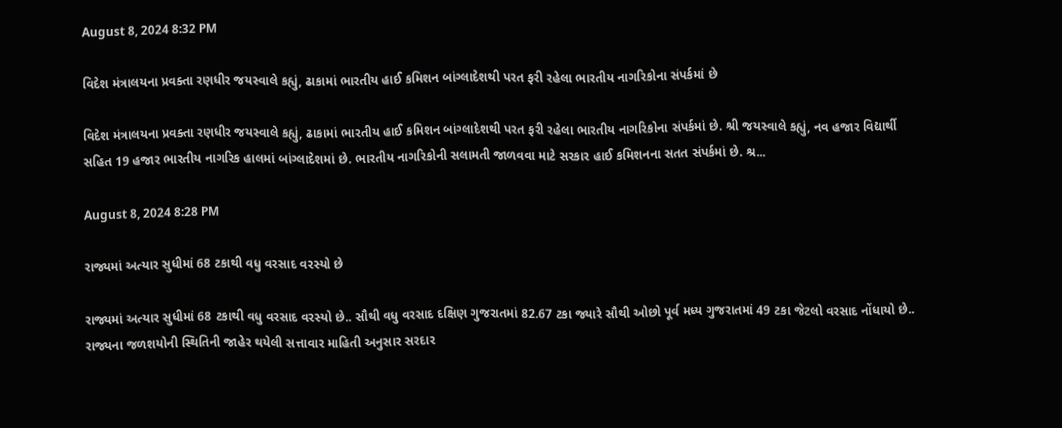August 8, 2024 8:32 PM

વિદેશ મંત્રાલયના પ્રવક્તા રણધીર જયસ્વાલે કહ્યું, ઢાકામાં ભારતીય હાઈ કમિશન બાંગ્લાદેશથી પરત ફરી રહેલા ભારતીય નાગરિકોના સંપર્કમાં છે

વિદેશ મંત્રાલયના પ્રવક્તા રણધીર જયસ્વાલે કહ્યું, ઢાકામાં ભારતીય હાઈ કમિશન બાંગ્લાદેશથી પરત ફરી રહેલા ભારતીય નાગરિકોના સંપર્કમાં છે. શ્રી જયસ્વાલે કહ્યું, નવ હજાર વિદ્યાર્થી સહિત 19 હજાર ભારતીય નાગરિક હાલમાં બાંગ્લાદેશમાં છે. ભારતીય નાગરિકોની સલામતી જાળવવા માટે સરકાર હાઈ કમિશનના સતત સંપર્કમાં છે. શ્ર...

August 8, 2024 8:28 PM

રાજ્યમાં અત્યાર સુધીમાં 68 ટકાથી વધુ વરસાદ વરસ્યો છે

રાજ્યમાં અત્યાર સુધીમાં 68 ટકાથી વધુ વરસાદ વરસ્યો છે.. સૌથી વધુ વરસાદ દક્ષિણ ગુજરાતમાં 82.67 ટકા જ્યારે સૌથી ઓછો પૂર્વ મધ્ય ગુજરાતમાં 49 ટકા જેટલો વરસાદ નોંધાયો છે.. રાજ્યના જળશયોની સ્થિતિની જાહેર થયેલી સત્તાવાર માહિતી અનુસાર સરદાર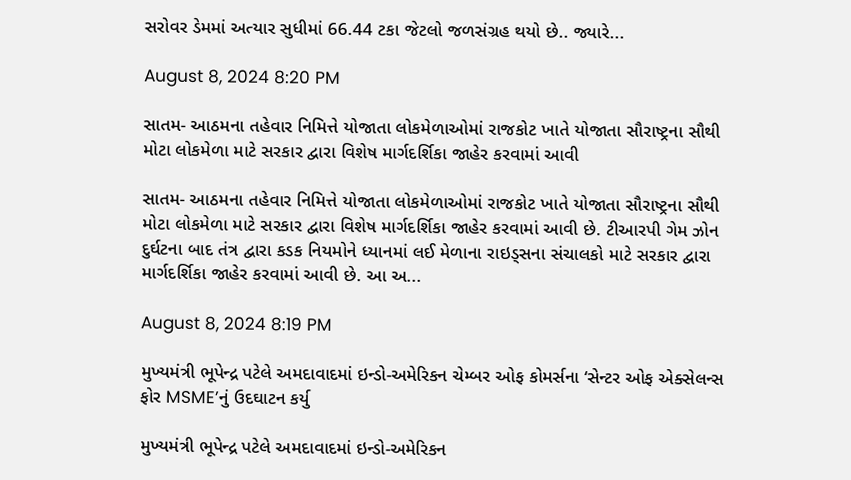સરોવર ડેમમાં અત્યાર સુધીમાં 66.44 ટકા જેટલો જળસંગ્રહ થયો છે.. જ્યારે...

August 8, 2024 8:20 PM

સાતમ- આઠમના તહેવાર નિમિત્તે યોજાતા લોકમેળાઓમાં રાજકોટ ખાતે યોજાતા સૌરાષ્ટ્રના સૌથી મોટા લોકમેળા માટે સરકાર દ્વારા વિશેષ માર્ગદર્શિકા જાહેર કરવામાં આવી

સાતમ- આઠમના તહેવાર નિમિત્તે યોજાતા લોકમેળાઓમાં રાજકોટ ખાતે યોજાતા સૌરાષ્ટ્રના સૌથી મોટા લોકમેળા માટે સરકાર દ્વારા વિશેષ માર્ગદર્શિકા જાહેર કરવામાં આવી છે. ટીઆરપી ગેમ ઝોન દુર્ઘટના બાદ તંત્ર દ્વારા કડક નિયમોને ધ્યાનમાં લઈ મેળાના રાઇડ્સના સંચાલકો માટે સરકાર દ્વારા માર્ગદર્શિકા જાહેર કરવામાં આવી છે. આ અ...

August 8, 2024 8:19 PM

મુખ્યમંત્રી ભૂપેન્દ્ર પટેલે અમદાવાદમાં ઇન્ડો-અમેરિકન ચેમ્બર ઓફ કોમર્સના ‘સેન્ટર ઓફ એક્સેલન્સ ફોર MSME’નું ઉદઘાટન કર્યુ

મુખ્યમંત્રી ભૂપેન્દ્ર પટેલે અમદાવાદમાં ઇન્ડો-અમેરિકન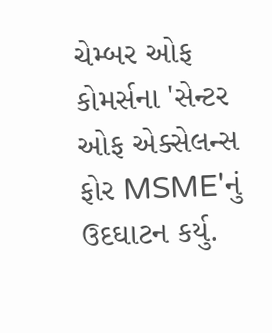ચેમ્બર ઓફ કોમર્સના 'સેન્ટર ઓફ એક્સેલન્સ ફોર MSME'નું ઉદઘાટન કર્યુ.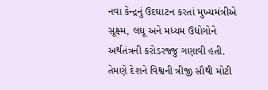નવા કેન્દ્રનું ઉદઘાટન કરતાં મુખ્યમંત્રીએ સૂક્ષ્મ, લઘૂ અને મધ્યમ ઉદ્યોગોને અર્થતંત્રની કરોડરજ્જુ ગણાવી હતી. તેમણે દેશને વિશ્વની ત્રીજી સૌથી મોટી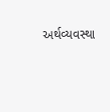અર્થવ્યવસ્થા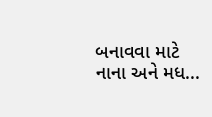બનાવવા માટે નાના અને મધ...